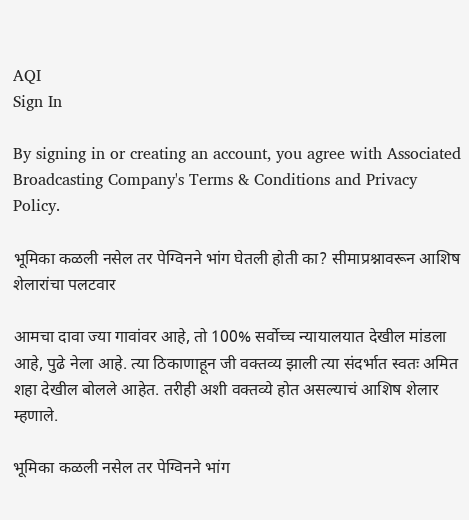AQI
Sign In

By signing in or creating an account, you agree with Associated Broadcasting Company's Terms & Conditions and Privacy Policy.

भूमिका कळली नसेल तर पेग्विनने भांग घेतली होती का? सीमाप्रश्नावरून आशिष शेलारांचा पलटवार

आमचा दावा ज्या गावांवर आहे, तो 100% सर्वोच्च न्यायालयात देखील मांडला आहे, पुढे नेला आहे. त्या ठिकाणाहून जी वक्तव्य झाली त्या संदर्भात स्वतः अमित शहा देखील बोलले आहेत. तरीही अशी वक्तव्ये होत असल्याचं आशिष शेलार म्हणाले.

भूमिका कळली नसेल तर पेग्विनने भांग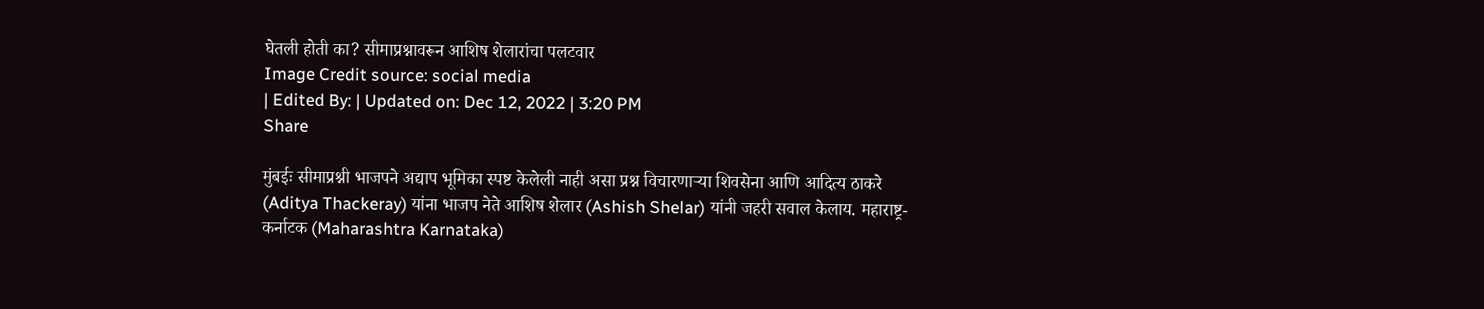घेतली होती का? सीमाप्रश्नावरून आशिष शेलारांचा पलटवार
Image Credit source: social media
| Edited By: | Updated on: Dec 12, 2022 | 3:20 PM
Share

मुंबईः सीमाप्रश्नी भाजपने अद्याप भूमिका स्पष्ट केलेली नाही असा प्रश्न विचारणाऱ्या शिवसेना आणि आदित्य ठाकरे (Aditya Thackeray) यांना भाजप नेते आशिष शेलार (Ashish Shelar) यांनी जहरी सवाल केलाय. महाराष्ट्र-कर्नाटक (Maharashtra Karnataka)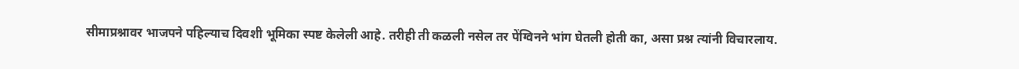सीमाप्रश्नावर भाजपने पहिल्याच दिवशी भूमिका स्पष्ट केलेली आहे. तरीही ती कळली नसेल तर पेंग्विनने भांग घेतली होती का, असा प्रश्न त्यांनी विचारलाय.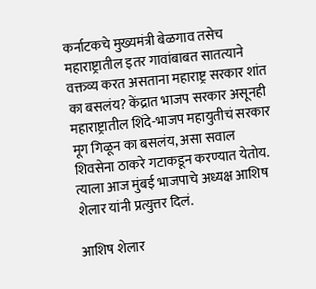कर्नाटकचे मुख्यमंत्री बेळगाव तसेच महाराष्ट्रातील इतर गावांबाबत सातत्याने वक्तव्य करत असताना महाराष्ट्र सरकार शांत का बसलंय? केंद्रात भाजप सरकार असूनही महाराष्ट्रातील शिंदे-भाजप महायुतीचं सरकार मूग गिळून का बसलंय, असा सवाल शिवसेना ठाकरे गटाकडून करण्यात येतोय. त्याला आज मुंबई भाजपाचे अध्यक्ष आशिष शेलार यांनी प्रत्युत्तर दिलं.

आशिष शेलार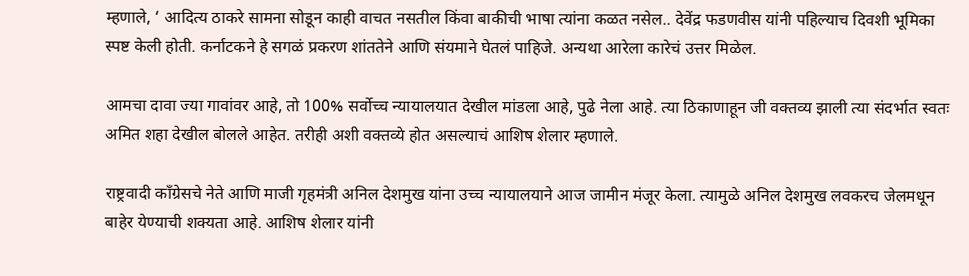म्हणाले, ‘ आदित्य ठाकरे सामना सोडून काही वाचत नसतील किंवा बाकीची भाषा त्यांना कळत नसेल.. देवेंद्र फडणवीस यांनी पहिल्याच दिवशी भूमिका स्पष्ट केली होती. कर्नाटकने हे सगळं प्रकरण शांततेने आणि संयमाने घेतलं पाहिजे. अन्यथा आरेला कारेचं उत्तर मिळेल.

आमचा दावा ज्या गावांवर आहे, तो 100% सर्वोच्च न्यायालयात देखील मांडला आहे, पुढे नेला आहे. त्या ठिकाणाहून जी वक्तव्य झाली त्या संदर्भात स्वतः अमित शहा देखील बोलले आहेत. तरीही अशी वक्तव्ये होत असल्याचं आशिष शेलार म्हणाले.

राष्ट्रवादी काँग्रेसचे नेते आणि माजी गृहमंत्री अनिल देशमुख यांना उच्च न्यायालयाने आज जामीन मंजूर केला. त्यामुळे अनिल देशमुख लवकरच जेलमधून बाहेर येण्याची शक्यता आहे. आशिष शेलार यांनी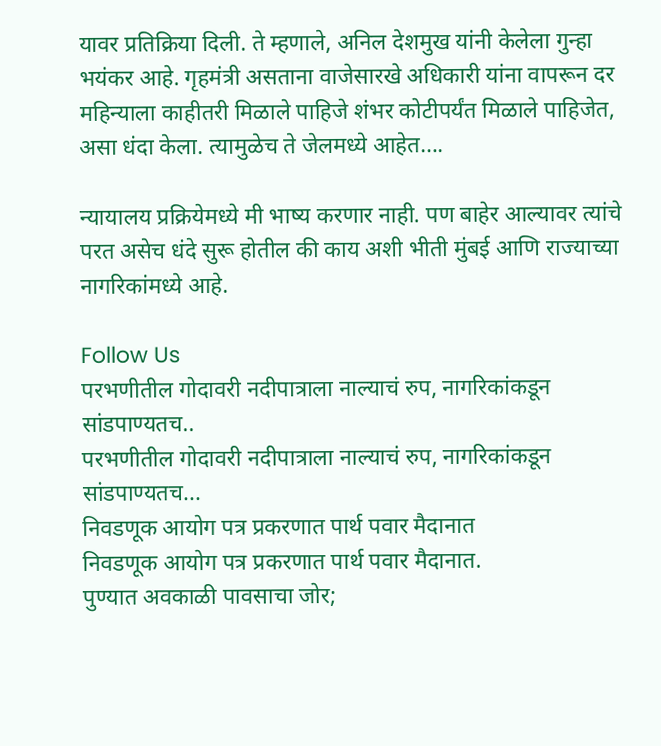यावर प्रतिक्रिया दिली. ते म्हणाले, अनिल देशमुख यांनी केलेला गुन्हा भयंकर आहे. गृहमंत्री असताना वाजेसारखे अधिकारी यांना वापरून दर महिन्याला काहीतरी मिळाले पाहिजे शंभर कोटीपर्यंत मिळाले पाहिजेत, असा धंदा केला. त्यामुळेच ते जेलमध्ये आहेत….

न्यायालय प्रक्रियेमध्ये मी भाष्य करणार नाही. पण बाहेर आल्यावर त्यांचे परत असेच धंदे सुरू होतील की काय अशी भीती मुंबई आणि राज्याच्या नागरिकांमध्ये आहे.

Follow Us
परभणीतील गोदावरी नदीपात्राला नाल्याचं रुप, नागरिकांकडून सांडपाण्यतच..
परभणीतील गोदावरी नदीपात्राला नाल्याचं रुप, नागरिकांकडून सांडपाण्यतच...
निवडणूक आयोग पत्र प्रकरणात पार्थ पवार मैदानात
निवडणूक आयोग पत्र प्रकरणात पार्थ पवार मैदानात.
पुण्यात अवकाळी पावसाचा जोर;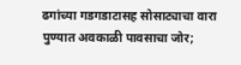ढगांच्या गडगडाटासह सोसाट्याचा वारा
पुण्यात अवकाळी पावसाचा जोर;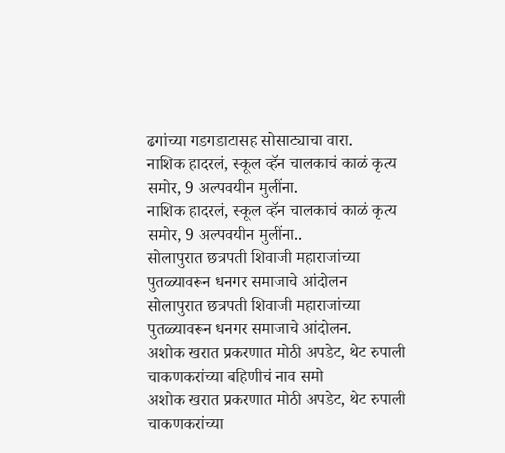ढगांच्या गडगडाटासह सोसाट्याचा वारा.
नाशिक हादरलं, स्कूल व्हॅन चालकाचं काळं कृत्य समोर, 9 अल्पवयीन मुलींना.
नाशिक हादरलं, स्कूल व्हॅन चालकाचं काळं कृत्य समोर, 9 अल्पवयीन मुलींना..
सोलापुरात छत्रपती शिवाजी महाराजांच्या पुतळ्यावरून धनगर समाजाचे आंदोलन
सोलापुरात छत्रपती शिवाजी महाराजांच्या पुतळ्यावरून धनगर समाजाचे आंदोलन.
अशोक खरात प्रकरणात मोठी अपडेट, थेट रुपाली चाकणकरांच्या बहिणीचं नाव समो
अशोक खरात प्रकरणात मोठी अपडेट, थेट रुपाली चाकणकरांच्या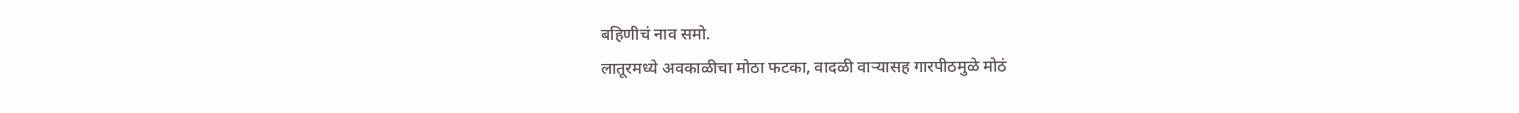बहिणीचं नाव समो.
लातूरमध्ये अवकाळीचा मोठा फटका, वादळी वाऱ्यासह गारपीठमुळे मोठं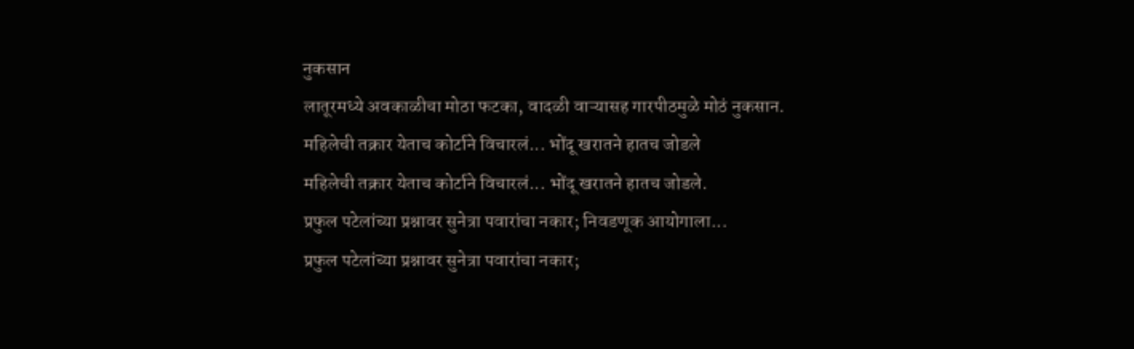नुकसान
लातूरमध्ये अवकाळीचा मोठा फटका, वादळी वाऱ्यासह गारपीठमुळे मोठं नुकसान.
महिलेची तक्रार येताच कोर्टाने विचारलं... भोंदू खरातने हातच जोडले
महिलेची तक्रार येताच कोर्टाने विचारलं... भोंदू खरातने हातच जोडले.
प्रफुल पटेलांच्या प्रश्नावर सुनेत्रा पवारांचा नकार; निवडणूक आयोगाला...
प्रफुल पटेलांच्या प्रश्नावर सुनेत्रा पवारांचा नकार;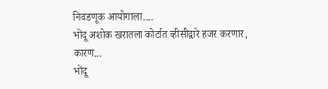निवडणूक आयोगाला....
भोंदू अशोक खरातला कोर्टात व्हीसीद्वारे हजर करणार, कारण...
भोंदू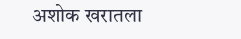अशोक खरातला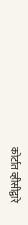कोर्टात व्हीसीद्वारे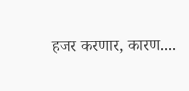हजर करणार, कारण....